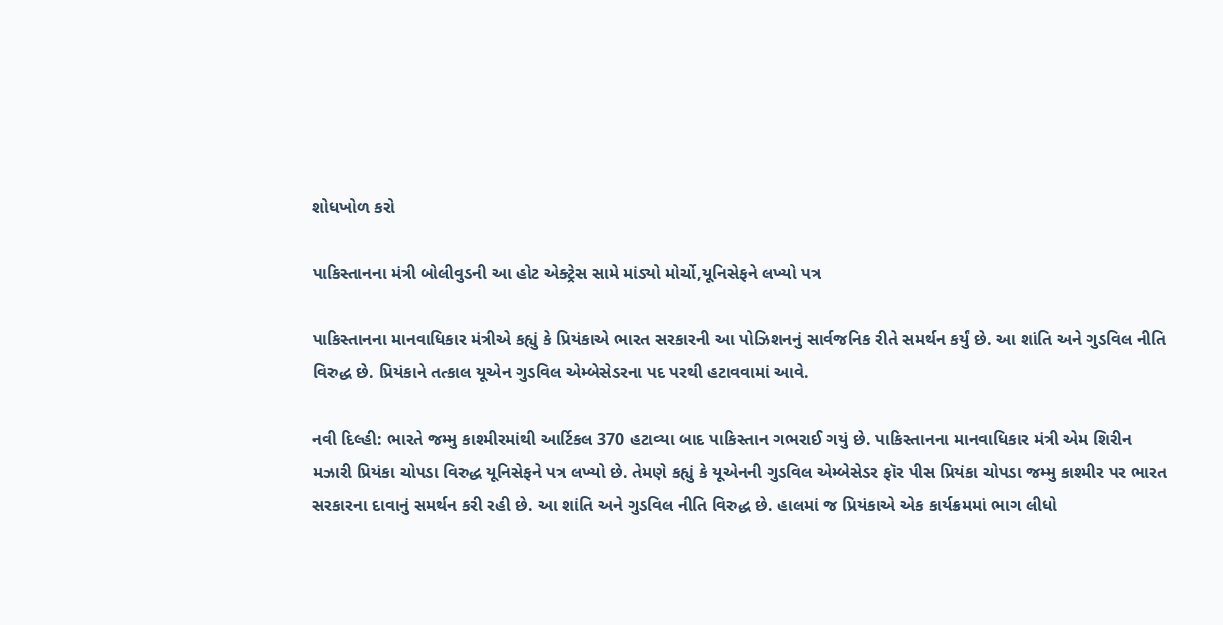શોધખોળ કરો

પાકિસ્તાનના મંત્રી બોલીવુડની આ હોટ એક્ટ્રેસ સામે માંડ્યો મોર્ચો,યૂનિસેફને લખ્યો પત્ર

પાકિસ્તાનના માનવાધિકાર મંત્રીએ કહ્યું કે પ્રિયંકાએ ભારત સરકારની આ પોઝિશનનું સાર્વજનિક રીતે સમર્થન કર્યું છે. આ શાંતિ અને ગુડવિલ નીતિ વિરુદ્ધ છે. પ્રિયંકાને તત્કાલ યૂએન ગુડવિલ એમ્બેસેડરના પદ પરથી હટાવવામાં આવે.

નવી દિલ્હી: ભારતે જમ્મુ કાશ્મીરમાંથી આર્ટિકલ 370 હટાવ્યા બાદ પાકિસ્તાન ગભરાઈ ગયું છે. પાકિસ્તાનના માનવાધિકાર મંત્રી એમ શિરીન મઝારી પ્રિયંકા ચોપડા વિરુદ્ધ યૂનિસેફને પત્ર લખ્યો છે. તેમણે કહ્યું કે યૂએનની ગુડવિલ એમ્બેસેડર ફૉર પીસ પ્રિયંકા ચોપડા જમ્મુ કાશ્મીર પર ભારત સરકારના દાવાનું સમર્થન કરી રહી છે. આ શાંતિ અને ગુડવિલ નીતિ વિરુદ્ધ છે. હાલમાં જ પ્રિયંકાએ એક કાર્યક્રમમાં ભાગ લીધો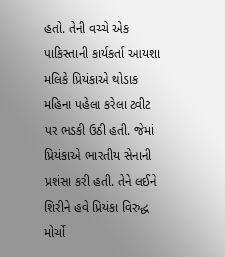હતો. તેની વચ્ચે એક પાકિસ્તાની કાર્યકર્તા આયશા મલિકે પ્રિયંકાએ થોડાક મહિના પહેલા કરેલા ટ્વીટ પર ભડકી ઉઠી હતી. જેમાં પ્રિયંકાએ ભારતીય સેનાની પ્રશંસા કરી હતી. તેને લઈને શિરીને હવે પ્રિયંકા વિરુદ્ધ મોર્ચો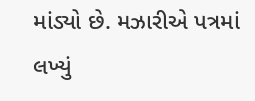માંડ્યો છે. મઝારીએ પત્રમાં લખ્યું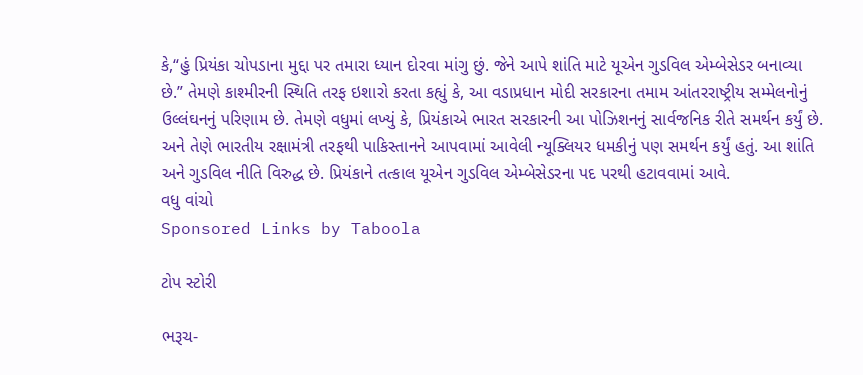કે,“હું પ્રિયંકા ચોપડાના મુદ્દા પર તમારા ધ્યાન દોરવા માંગુ છું. જેને આપે શાંતિ માટે યૂએન ગુડવિલ એમ્બેસેડર બનાવ્યા છે.” તેમણે કાશ્મીરની સ્થિતિ તરફ ઇશારો કરતા કહ્યું કે, આ વડાપ્રધાન મોદી સરકારના તમામ આંતરરાષ્ટ્રીય સમ્મેલનોનું ઉલ્લંઘનનું પરિણામ છે. તેમણે વધુમાં લખ્યું કે, પ્રિયંકાએ ભારત સરકારની આ પોઝિશનનું સાર્વજનિક રીતે સમર્થન કર્યું છે. અને તેણે ભારતીય રક્ષામંત્રી તરફથી પાકિસ્તાનને આપવામાં આવેલી ન્યૂક્લિયર ધમકીનું પણ સમર્થન કર્યું હતું. આ શાંતિ અને ગુડવિલ નીતિ વિરુદ્ધ છે. પ્રિયંકાને તત્કાલ યૂએન ગુડવિલ એમ્બેસેડરના પદ પરથી હટાવવામાં આવે.
વધુ વાંચો
Sponsored Links by Taboola

ટોપ સ્ટોરી

ભરૂચ-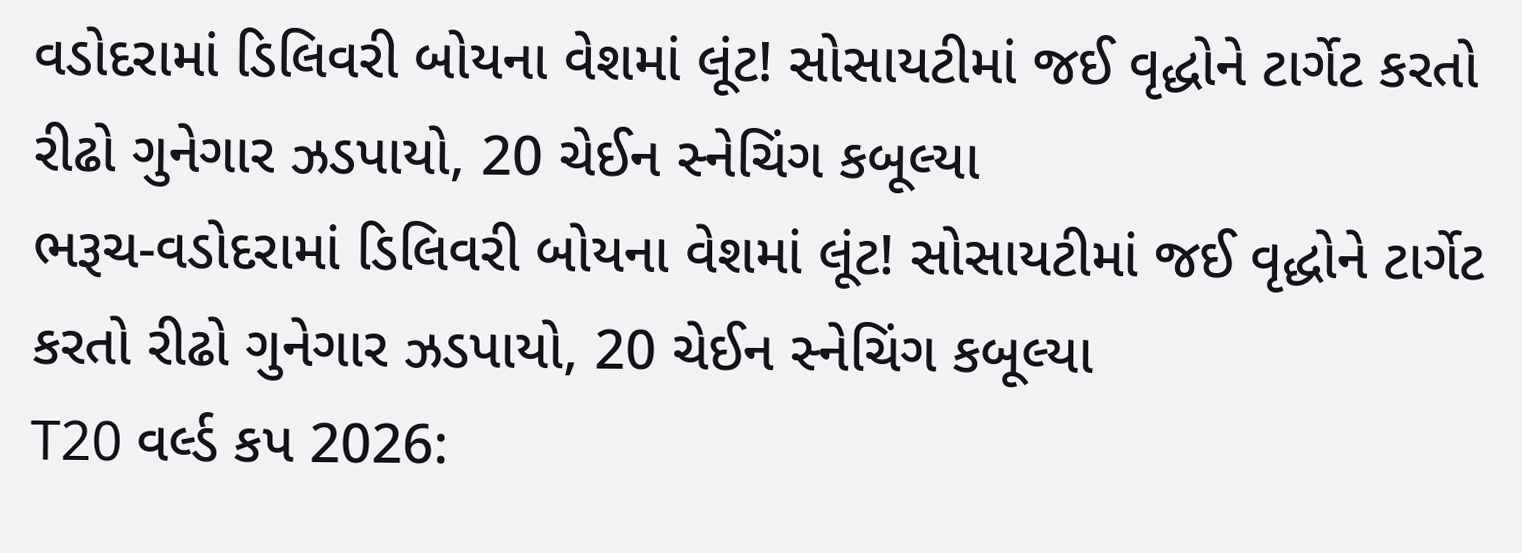વડોદરામાં ડિલિવરી બોયના વેશમાં લૂંટ! સોસાયટીમાં જઈ વૃદ્ધોને ટાર્ગેટ કરતો રીઢો ગુનેગાર ઝડપાયો, 20 ચેઈન સ્નેચિંગ કબૂલ્યા
ભરૂચ-વડોદરામાં ડિલિવરી બોયના વેશમાં લૂંટ! સોસાયટીમાં જઈ વૃદ્ધોને ટાર્ગેટ કરતો રીઢો ગુનેગાર ઝડપાયો, 20 ચેઈન સ્નેચિંગ કબૂલ્યા
T20 વર્લ્ડ કપ 2026: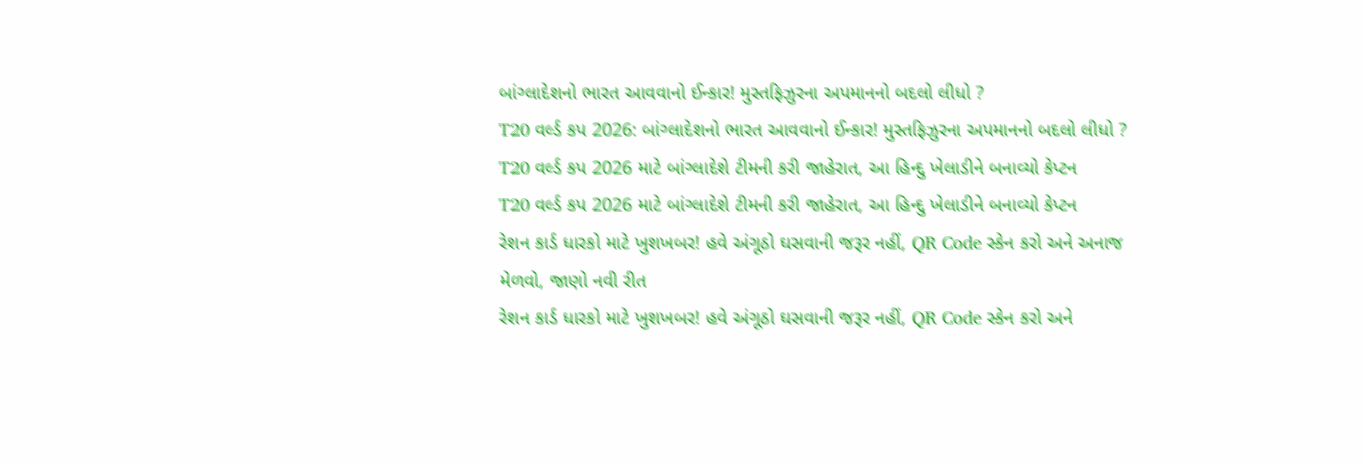બાંગ્લાદેશનો ભારત આવવાનો ઈન્કાર! મુસ્તફિઝુરના અપમાનનો બદલો લીધો ?
T20 વર્લ્ડ કપ 2026: બાંગ્લાદેશનો ભારત આવવાનો ઈન્કાર! મુસ્તફિઝુરના અપમાનનો બદલો લીધો ?
T20 વર્લ્ડ કપ 2026 માટે બાંગ્લાદેશે ટીમની કરી જાહેરાત, આ હિન્દુ ખેલાડીને બનાવ્યો કેપ્ટન
T20 વર્લ્ડ કપ 2026 માટે બાંગ્લાદેશે ટીમની કરી જાહેરાત, આ હિન્દુ ખેલાડીને બનાવ્યો કેપ્ટન
રેશન કાર્ડ ધારકો માટે ખુશખબર! હવે અંગૂઠો ઘસવાની જરૂર નહીં, QR Code સ્કેન કરો અને અનાજ મેળવો, જાણો નવી રીત
રેશન કાર્ડ ધારકો માટે ખુશખબર! હવે અંગૂઠો ઘસવાની જરૂર નહીં, QR Code સ્કેન કરો અને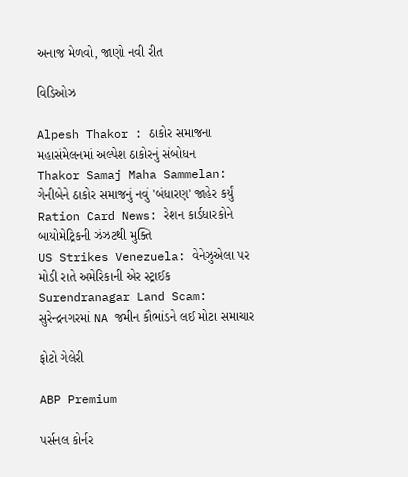અનાજ મેળવો, જાણો નવી રીત

વિડિઓઝ

Alpesh Thakor : ઠાકોર સમાજના મહાસંમેલનમાં અલ્પેશ ઠાકોરનું સંબોધન
Thakor Samaj Maha Sammelan: ગેનીબેને ઠાકોર સમાજનું નવું 'બંધારણ' જાહેર કર્યું
Ration Card News: રેશન કાર્ડધારકોને બાયોમેટ્રિકની ઝંઝટથી મુક્તિ
US Strikes Venezuela: વેનેઝુએલા પર મોડી રાતે અમેરિકાની એર સ્ટ્રાઈક
Surendranagar Land Scam: સુરેન્દ્રનગરમાં NA જમીન કૌભાંડને લઈ મોટા સમાચાર

ફોટો ગેલેરી

ABP Premium

પર્સનલ કોર્નર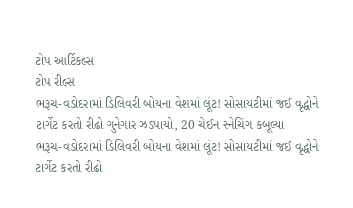ટોપ આર્ટિકલ્સ
ટોપ રીલ્સ
ભરૂચ-વડોદરામાં ડિલિવરી બોયના વેશમાં લૂંટ! સોસાયટીમાં જઈ વૃદ્ધોને ટાર્ગેટ કરતો રીઢો ગુનેગાર ઝડપાયો, 20 ચેઈન સ્નેચિંગ કબૂલ્યા
ભરૂચ-વડોદરામાં ડિલિવરી બોયના વેશમાં લૂંટ! સોસાયટીમાં જઈ વૃદ્ધોને ટાર્ગેટ કરતો રીઢો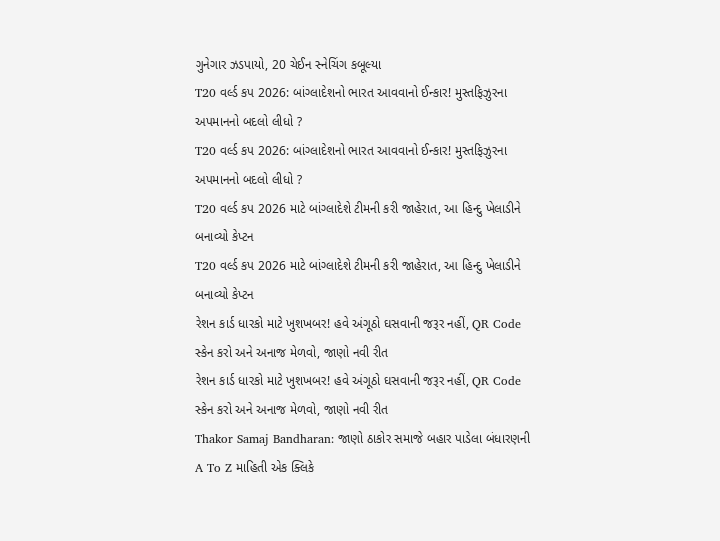ગુનેગાર ઝડપાયો, 20 ચેઈન સ્નેચિંગ કબૂલ્યા
T20 વર્લ્ડ કપ 2026: બાંગ્લાદેશનો ભારત આવવાનો ઈન્કાર! મુસ્તફિઝુરના અપમાનનો બદલો લીધો ?
T20 વર્લ્ડ કપ 2026: બાંગ્લાદેશનો ભારત આવવાનો ઈન્કાર! મુસ્તફિઝુરના અપમાનનો બદલો લીધો ?
T20 વર્લ્ડ કપ 2026 માટે બાંગ્લાદેશે ટીમની કરી જાહેરાત, આ હિન્દુ ખેલાડીને બનાવ્યો કેપ્ટન
T20 વર્લ્ડ કપ 2026 માટે બાંગ્લાદેશે ટીમની કરી જાહેરાત, આ હિન્દુ ખેલાડીને બનાવ્યો કેપ્ટન
રેશન કાર્ડ ધારકો માટે ખુશખબર! હવે અંગૂઠો ઘસવાની જરૂર નહીં, QR Code સ્કેન કરો અને અનાજ મેળવો, જાણો નવી રીત
રેશન કાર્ડ ધારકો માટે ખુશખબર! હવે અંગૂઠો ઘસવાની જરૂર નહીં, QR Code સ્કેન કરો અને અનાજ મેળવો, જાણો નવી રીત
Thakor Samaj Bandharan: જાણો ઠાકોર સમાજે બહાર પાડેલા બંધારણની A To Z માહિતી એક ક્લિકે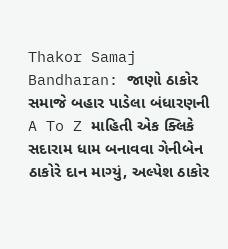Thakor Samaj Bandharan: જાણો ઠાકોર સમાજે બહાર પાડેલા બંધારણની A To Z માહિતી એક ક્લિકે
સદારામ ધામ બનાવવા ગેનીબેન ઠાકોરે દાન માગ્યું, અલ્પેશ ઠાકોર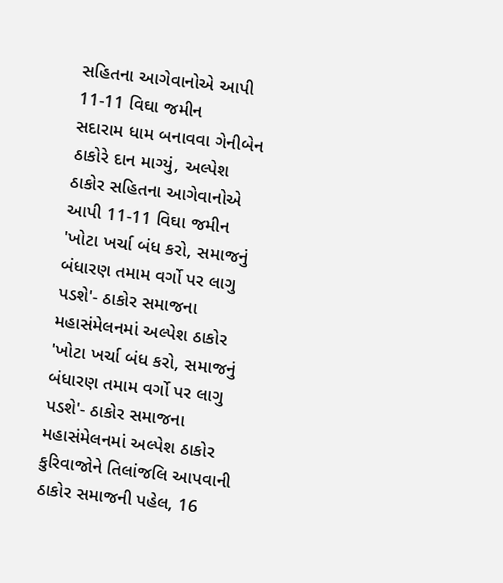સહિતના આગેવાનોએ આપી 11-11 વિઘા જમીન
સદારામ ધામ બનાવવા ગેનીબેન ઠાકોરે દાન માગ્યું, અલ્પેશ ઠાકોર સહિતના આગેવાનોએ આપી 11-11 વિઘા જમીન
'ખોટા ખર્ચા બંધ કરો, સમાજનું બંધારણ તમામ વર્ગો પર લાગુ પડશે'- ઠાકોર સમાજના મહાસંમેલનમાં અલ્પેશ ઠાકોર
'ખોટા ખર્ચા બંધ કરો, સમાજનું બંધારણ તમામ વર્ગો પર લાગુ પડશે'- ઠાકોર સમાજના મહાસંમેલનમાં અલ્પેશ ઠાકોર
કુરિવાજોને તિલાંજલિ આપવાની ઠાકોર સમાજની પહેલ, 16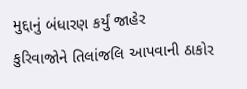મુદ્દાનું બંધારણ કર્યું જાહેર
કુરિવાજોને તિલાંજલિ આપવાની ઠાકોર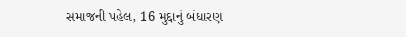સમાજની પહેલ, 16 મુદ્દાનું બંધારણ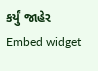કર્યું જાહેર
Embed widget